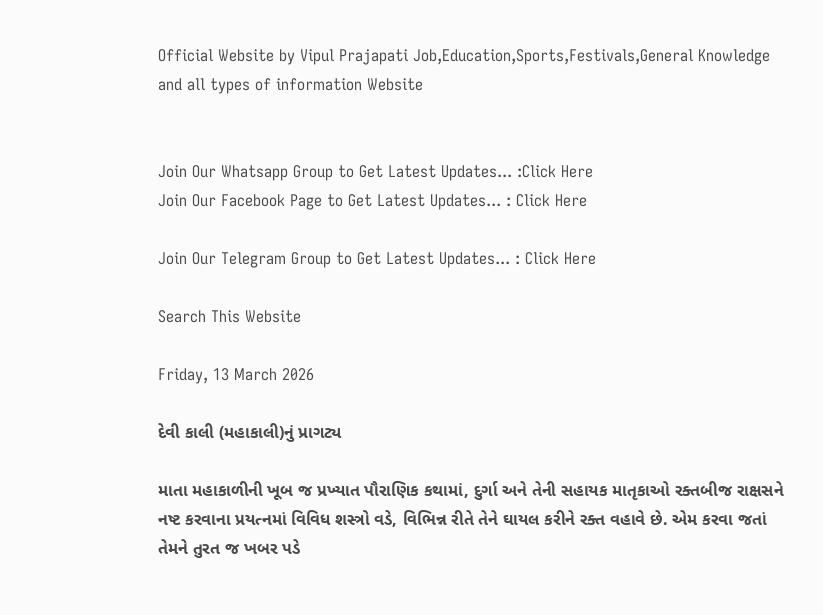Official Website by Vipul Prajapati Job,Education,Sports,Festivals,General Knowledge and all types of information Website


Join Our Whatsapp Group to Get Latest Updates... :Click Here
Join Our Facebook Page to Get Latest Updates... : Click Here

Join Our Telegram Group to Get Latest Updates... : Click Here

Search This Website

Friday, 13 March 2026

દેવી કાલી (મહાકાલી)નું પ્રાગટ્ય

માતા મહાકાળીની ખૂબ જ પ્રખ્યાત પૌરાણિક કથામાં, દુર્ગા અને તેની સહાયક માતૃકાઓ રક્તબીજ રાક્ષસને નષ્ટ કરવાના પ્રયત્નમાં વિવિધ શસ્ત્રો વડે, વિભિન્ન રીતે તેને ઘાયલ કરીને રક્ત વહાવે છે. એમ કરવા જતાં તેમને તુરત જ ખબર પડે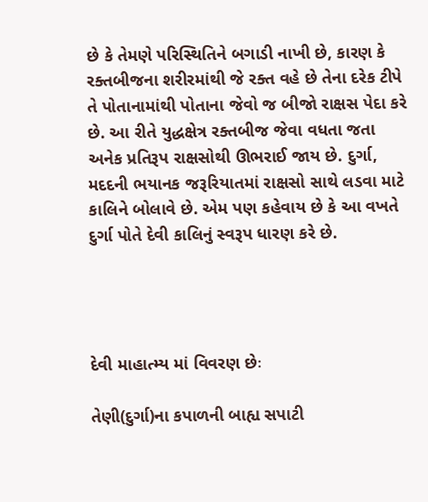છે કે તેમણે પરિસ્થિતિને બગાડી નાખી છે, કારણ કે રક્તબીજના શરીરમાંથી જે રક્ત વહે છે તેના દરેક ટીપે તે પોતાનામાંથી પોતાના જેવો જ બીજો રાક્ષસ પેદા કરે છે. આ રીતે યુદ્ધક્ષેત્ર રક્તબીજ જેવા વધતા જતા અનેક પ્રતિરૂપ રાક્ષસોથી ઊભરાઈ જાય છે. દુર્ગા, મદદની ભયાનક જરૂરિયાતમાં રાક્ષસો સાથે લડવા માટે કાલિને બોલાવે છે. એમ પણ કહેવાય છે કે આ વખતે દુર્ગા પોતે દેવી કાલિનું સ્વરૂપ ધારણ કરે છે.




દેવી માહાત્મ્ય માં વિવરણ છેઃ

તેણી(દુર્ગા)ના કપાળની બાહ્ય સપાટી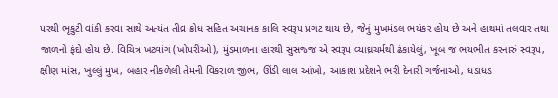પરથી ભૃકુટી વાંકી કરવા સાથે અત્યંત તીવ્ર ક્રોધ સહિત અચાનક કાલિ સ્વરૂપ પ્રગટ થાય છે, જેનું મુખમંડલ ભયંકર હોય છે અને હાથમાં તલવાર તથા જાળનો ફંદો હોય છે. વિચિત્ર ખટ્વાંગ (ખોપરીઓ), મુંડમાળના હારથી સુસજ્જ એ સ્વરૂપ વ્યાઘ્રચર્મથી ઢંકાયેલું, ખૂબ જ ભયભીત કરનારું સ્વરૂપ, ક્ષીણ માંસ, ખુલ્લું મુખ, બહાર નીકળેલી તેમની વિકરાળ જીભ, ઊંડી લાલ આંખો, આકાશ પ્રદેશને ભરી દેનારી ગર્જનાઓ, ધડાધડ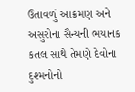ઉતાવળું આક્રમણ અને અસુરોના સૈન્યની ભયાનક કતલ સાથે તેમણે દેવોના દુશ્મનોનો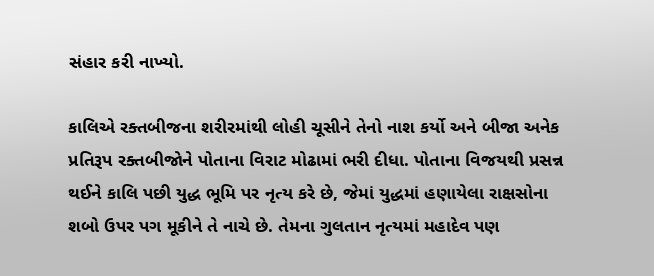સંહાર કરી નાખ્યો.

કાલિએ રક્તબીજના શરીરમાંથી લોહી ચૂસીને તેનો નાશ કર્યો અને બીજા અનેક પ્રતિરૂપ રક્તબીજોને પોતાના વિરાટ મોઢામાં ભરી દીધા. પોતાના વિજયથી પ્રસન્ન થઈને કાલિ પછી યુદ્ધ ભૂમિ પર નૃત્ય કરે છે, જેમાં યુદ્ધમાં હણાયેલા રાક્ષસોના શબો ઉપર પગ મૂકીને તે નાચે છે. તેમના ગુલતાન નૃત્યમાં મહાદેવ પણ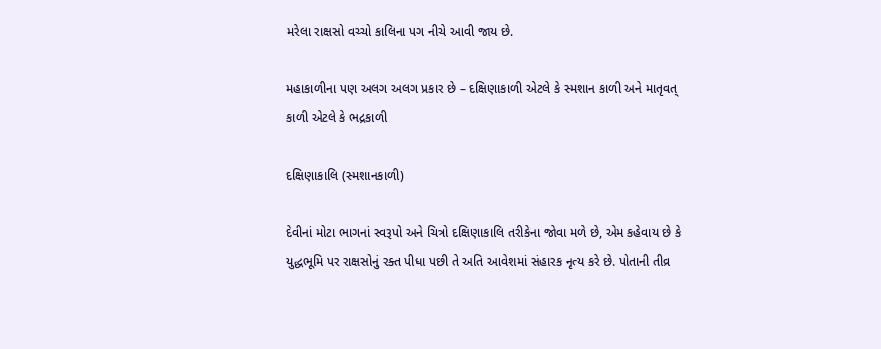મરેલા રાક્ષસો વચ્ચો કાલિના પગ નીચે આવી જાય છે.

મહાકાળીના પણ અલગ અલગ પ્રકાર છે – દક્ષિણાકાળી એટલે કે સ્મશાન કાળી અને માતૃવત્ કાળી એટલે કે ભદ્રકાળી

દક્ષિણાકાલિ (સ્મશાનકાળી)

દેવીનાં મોટા ભાગનાં સ્વરૂપો અને ચિત્રો દક્ષિણાકાલિ તરીકેના જોવા મળે છે, એમ કહેવાય છે કે યુદ્ધભૂમિ પર રાક્ષસોનું રક્ત પીધા પછી તે અતિ આવેશમાં સંહારક નૃત્ય કરે છે. પોતાની તીવ્ર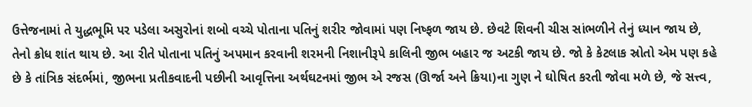ઉત્તેજનામાં તે યુદ્ધભૂમિ પર પડેલા અસુરોનાં શબો વચ્ચે પોતાના પતિનું શરીર જોવામાં પણ નિષ્ફળ જાય છે. છેવટે શિવની ચીસ સાંભળીને તેનું ધ્યાન જાય છે, તેનો ક્રોધ શાંત થાય છે. આ રીતે પોતાના પતિનું અપમાન કરવાની શરમની નિશાનીરૂપે કાલિની જીભ બહાર જ અટકી જાય છે. જો કે કેટલાક સ્રોતો એમ પણ કહે છે કે તાંત્રિક સંદર્ભમાં, જીભના પ્રતીકવાદની પછીની આવૃત્તિના અર્થઘટનમાં જીભ એ રજસ (ઊર્જા અને ક્રિયા)ના ગુણ ને ઘોષિત કરતી જોવા મળે છે, જે સત્ત્વ,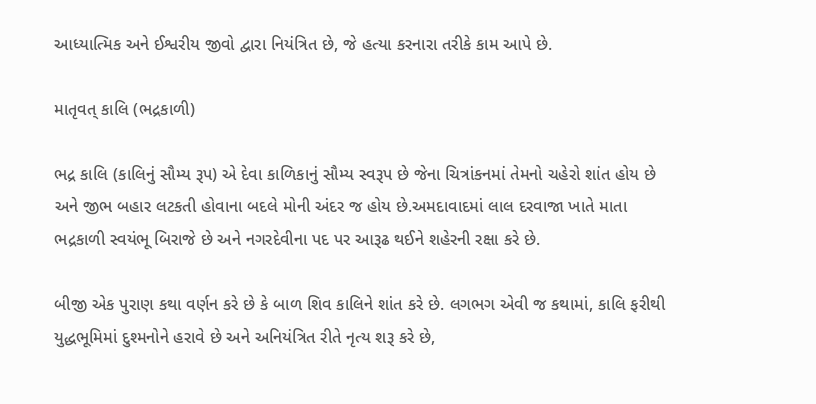આધ્યાત્મિક અને ઈશ્વરીય જીવો દ્વારા નિયંત્રિત છે, જે હત્યા કરનારા તરીકે કામ આપે છે.

માતૃવત્ કાલિ (ભદ્રકાળી)

ભદ્ર કાલિ (કાલિનું સૌમ્ય રૂપ) એ દેવા કાળિકાનું સૌમ્ય સ્વરૂપ છે જેના ચિત્રાંકનમાં તેમનો ચહેરો શાંત હોય છે અને જીભ બહાર લટકતી હોવાના બદલે મોની અંદર જ હોય છે.અમદાવાદમાં લાલ દરવાજા ખાતે માતા ભદ્રકાળી સ્વયંભૂ બિરાજે છે અને નગરદેવીના પદ પર આરૂઢ થઈને શહેરની રક્ષા કરે છે.

બીજી એક પુરાણ કથા વર્ણન કરે છે કે બાળ શિવ કાલિને શાંત કરે છે. લગભગ એવી જ કથામાં, કાલિ ફરીથી યુદ્ધભૂમિમાં દુશ્મનોને હરાવે છે અને અનિયંત્રિત રીતે નૃત્ય શરૂ કરે છે,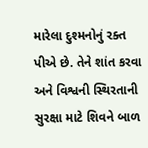મારેલા દુશ્મનોનું રક્ત પીએ છે. તેને શાંત કરવા અને વિશ્વની સ્થિરતાની સુરક્ષા માટે શિવને બાળ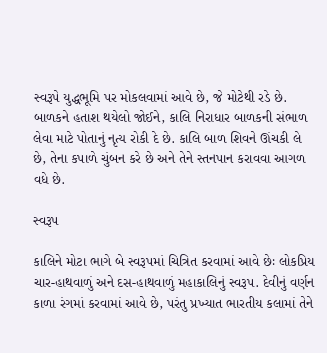સ્વરૂપે યુદ્ધભૂમિ પર મોકલવામાં આવે છે, જે મોટેથી રડે છે. બાળકને હતાશ થયેલો જોઈને, કાલિ નિરાધાર બાળકની સંભાળ લેવા માટે પોતાનું નૃત્ય રોકી દે છે. કાલિ બાળ શિવને ઊંચકી લે છે, તેના કપાળે ચુંબન કરે છે અને તેને સ્તનપાન કરાવવા આગળ વધે છે.

સ્વરૂપ

કાલિને મોટા ભાગે બે સ્વરૂપમાં ચિત્રિત કરવામાં આવે છેઃ લોકપ્રિય ચાર-હાથવાળું અને દસ-હાથવાળું મહાકાલિનું સ્વરૂપ. દેવીનું વર્ણન કાળા રંગમાં કરવામાં આવે છે, પરંતુ પ્રખ્યાત ભારતીય કલામાં તેને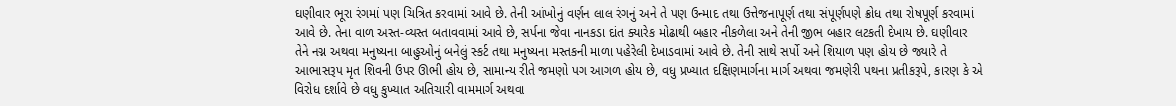ઘણીવાર ભૂરા રંગમાં પણ ચિત્રિત કરવામાં આવે છે. તેની આંખોનું વર્ણન લાલ રંગનું અને તે પણ ઉન્માદ તથા ઉત્તેજનાપૂર્ણ તથા સંપૂર્ણપણે ક્રોધ તથા રોષપૂર્ણ કરવામાં આવે છે. તેના વાળ અસ્ત-વ્યસ્ત બતાવવામાં આવે છે, સર્પના જેવા નાનકડા દાંત ક્યારેક મોઢાથી બહાર નીકળેલા અને તેની જીભ બહાર લટકતી દેખાય છે. ઘણીવાર તેને નગ્ન અથવા મનુષ્યના બાહુઓનું બનેલું સ્કર્ટ તથા મનુષ્યના મસ્તકની માળા પહેરેલી દેખાડવામાં આવે છે. તેની સાથે સર્પો અને શિયાળ પણ હોય છે જ્યારે તે આભાસરૂપ મૃત શિવની ઉપર ઊભી હોય છે, સામાન્ય રીતે જમણો પગ આગળ હોય છે, વધુ પ્રખ્યાત દક્ષિણમાર્ગના માર્ગ અથવા જમણેરી પથના પ્રતીકરૂપે, કારણ કે એ વિરોધ દર્શાવે છે વધુ કુખ્યાત અતિચારી વામમાર્ગ અથવા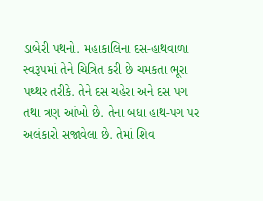ડાબેરી પથનો. મહાકાલિના દસ-હાથવાળા સ્વરૂપમાં તેને ચિત્રિત કરી છે ચમકતા ભૂરા પથ્થર તરીકે. તેને દસ ચહેરા અને દસ પગ તથા ત્રણ આંખો છે. તેના બધા હાથ-પગ પર અલંકારો સજાવેલા છે. તેમાં શિવ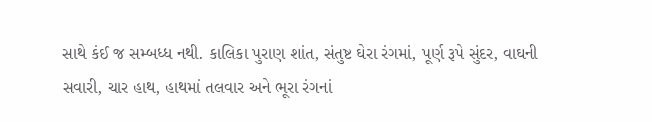સાથે કંઈ જ સમ્બધ્ધ નથી. કાલિકા પુરાણ શાંત, સંતુષ્ટ ઘેરા રંગમાં, પૂર્ણ રૂપે સુંદર, વાઘની સવારી, ચાર હાથ, હાથમાં તલવાર અને ભૂરા રંગનાં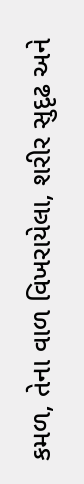કમળ, તેના વાળ વિખરાયેલા, શરીર સુદૃઢ અને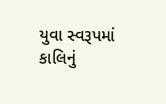યુવા સ્વરૂપમાં કાલિનું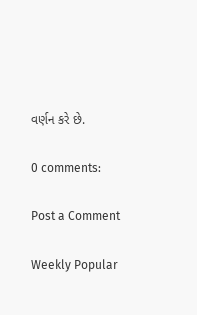વર્ણન કરે છે.

0 comments:

Post a Comment

Weekly Popular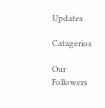Updates

Catagerios

Our Followers